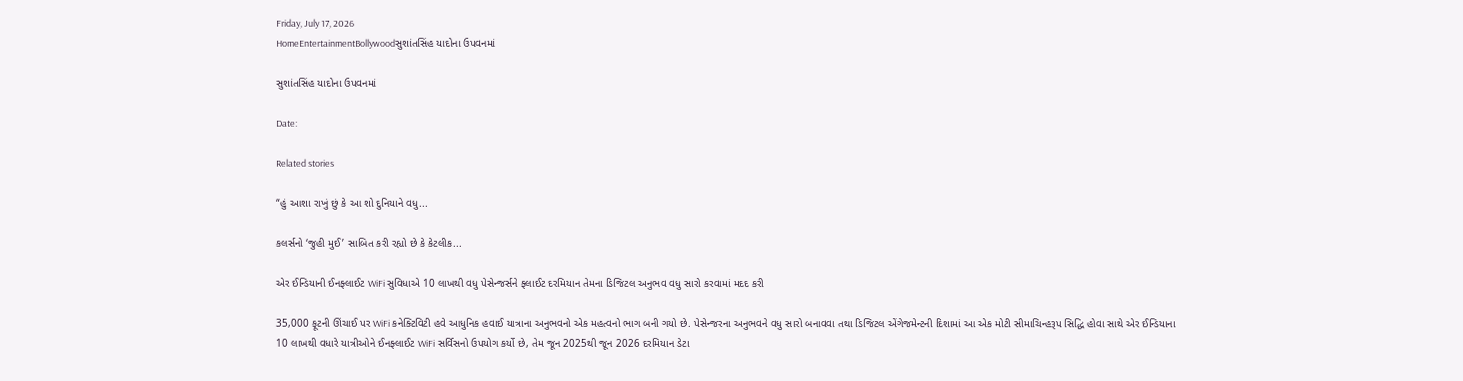Friday, July 17, 2026
HomeEntertainmentBollywoodસુશાંતસિંહ યાદોના ઉપવનમાં

સુશાંતસિંહ યાદોના ઉપવનમાં

Date:

Related stories

“હું આશા રાખું છું કે આ શો દુનિયાને વધુ...

કલર્સનો ‘જુહી મુઈ’ સાબિત કરી રહ્યો છે કે કેટલીક...

એર ઈન્ડિયાની ઈનફ્લાઈટ WiFi સુવિધાએ 10 લાખથી વધુ પેસેન્જર્સને ફ્લાઈટ દરમિયાન તેમના ડિજિટલ અનુભવ વધુ સારો કરવામાં મદદ કરી

35,000 ફૂટની ઊંચાઈ પર WiFi કનેક્ટિવિટી હવે આધુનિક હવાઈ યાત્રાના અનુભવનો એક મહત્વનો ભાગ બની ગયો છે. પેસેન્જરના અનુભવને વધુ સારો બનાવવા તથા ડિજિટલ એંગેજમેન્ટની દિશામાં આ એક મોટી સીમાચિન્હરૂપ સિદ્ધિ હોવા સાથે એર ઈન્ડિયાના 10 લાખથી વધારે યાત્રીઓને ઈનફ્લાઈટ WiFi સર્વિસનો ઉપયોગ કર્યો છે, તેમ જૂન 2025થી જૂન 2026 દરમિયાન ડેટા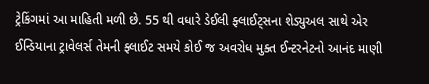ટ્રેકિંગમાં આ માહિતી મળી છે. 55 થી વધારે ડેઈલી ફ્લાઈટ્સના શેડ્યુઅલ સાથે એર ઈન્ડિયાના ટ્રાવેલર્સ તેમની ફ્લાઈટ સમયે કોઈ જ અવરોધ મુક્ત ઈન્ટરનેટનો આનંદ માણી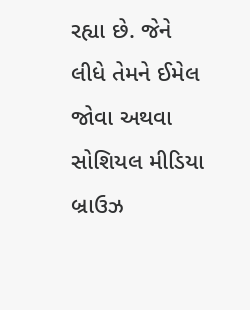રહ્યા છે. જેને લીધે તેમને ઈમેલ જોવા અથવા સોશિયલ મીડિયા બ્રાઉઝ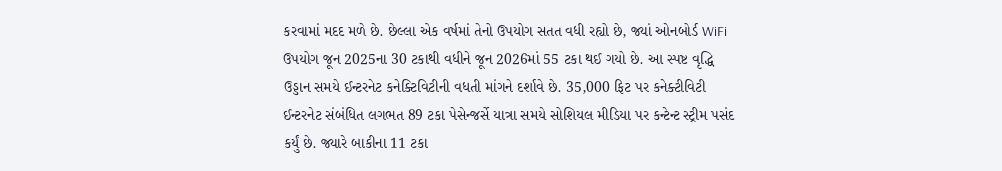કરવામાં મદદ મળે છે. છેલ્લા એક વર્ષમાં તેનો ઉપયોગ સતત વધી રહ્યો છે, જ્યાં ઓનબોર્ડ WiFi ઉપયોગ જૂન 2025ના 30 ટકાથી વધીને જૂન 2026માં 55 ટકા થઈ ગયો છે. આ સ્પષ્ટ વૃદ્ધિ ઉડ્ડાન સમયે ઈન્ટરનેટ કનેક્ટિવિટીની વધતી માંગને દર્શાવે છે. 35,000 ફિટ પર કનેક્ટીવિટી ઈન્ટરનેટ સંબંધિત લગભત 89 ટકા પેસેન્જર્સે યાત્રા સમયે સોશિયલ મીડિયા પર કન્ટેન્ટ સ્ટ્રીમ પસંદ કર્યું છે. જ્યારે બાકીના 11 ટકા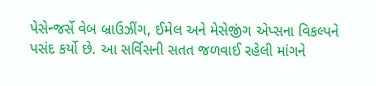પેસેન્જર્સે વેબ બ્રાઉઝીંગ, ઈમેલ અને મેસેજીંગ એપ્સના વિકલ્પને પસંદ કર્યો છે. આ સર્વિસની સતત જળવાઈ રહેલી માંગને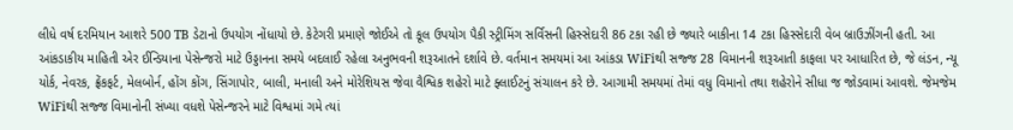લીધે વર્ષ દરમિયાન આશરે 500 TB ડેટાનો ઉપયોગ નોંધાયો છે. કેટેગરી પ્રમાણે જોઈએ તો કૂલ ઉપયોગ પૈકી સ્ટ્રીમિંગ સર્વિસની હિસ્સેદારી 86 ટકા રહી છે જ્યારે બાકીના 14 ટકા હિસ્સેદારી વેબ બ્રાઉઝીંગની હતી. આ આંકડાકીય માહિતી એર ઈન્ડિયાના પેસેન્જરો માટે ઉડ્ડાનના સમયે બદલાઈ રહેલા અનુભવની શરૂઆતને દર્શાવે છે. વર્તમાન સમયમાં આ આંકડા WiFiથી સજ્જ 28 વિમાનની શરૂઆતી કાફલા પર આધારિત છે, જે લંડન, ન્યૂ યોર્ક, નેવરક, ફ્રેંકફર્ટ, મેલબોર્ન, હોંગ કોંગ, સિંગાપોર, બાલી, મનાલી અને મોરેશિયસ જેવા વૈશ્વિક શહેરો માટે ફ્લાઈટનું સંચાલન કરે છે. આગામી સમયમાં તેમાં વધુ વિમાનો તથા શહેરોને સીધા જ જોડવામાં આવશે. જેમજેમ WiFiથી સજ્જ વિમાનોની સંખ્યા વધશે પેસેન્જરને માટે વિશ્વમાં ગમે ત્યાં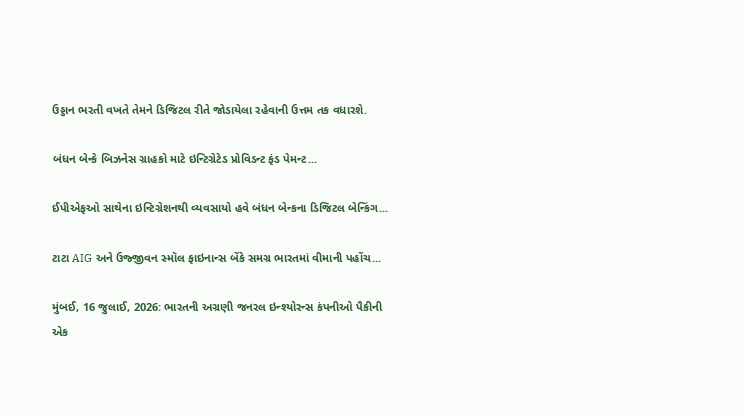ઉડ્ડાન ભરતી વખતે તેમને ડિજિટલ રીતે જોડાયેલા રહેવાની ઉત્તમ તક વધારશે.

બંધન બેન્કે બિઝનેસ ગ્રાહકો માટે ઇન્ટિગ્રેટેડ પ્રોવિડન્ટ ફંડ પેમન્ટ...

ઈપીએફઓ સાથેના ઇન્ટિગ્રેશનથી વ્યવસાયો હવે બંધન બેન્કના ડિજિટલ બેન્કિંગ...

ટાટા AIG અને ઉજ્જીવન સ્મૉલ ફાઇનાન્સ બેંકે સમગ્ર ભારતમાં વીમાની પહોંચ...

મુંબઈ, 16 જુલાઈ, 2026: ભારતની અગ્રણી જનરલ ઇન્શ્યોરન્સ કંપનીઓ પૈકીની એક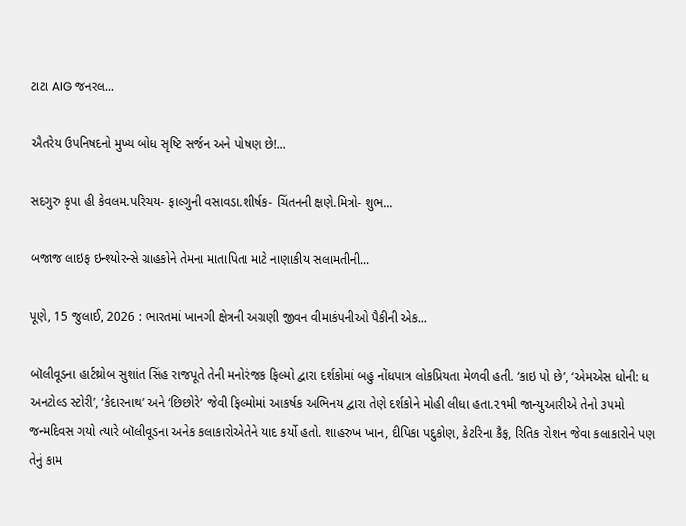ટાટા AIG જનરલ...

ઐતરેય ઉપનિષદનો મુખ્ય બોધ સૃષ્ટિ સર્જન અને પોષણ છે!...

સદગુરુ કૃપા હી કેવલમ.પરિચય- ફાલ્ગુની વસાવડા.શીર્ષક- ચિંતનની ક્ષણે.મિત્રો- શુભ...

બજાજ લાઇફ ઇન્શ્યોરન્સે ગ્રાહકોને તેમના માતાપિતા માટે નાણાકીય સલામતીની...

પૂણે, 15 જુલાઈ, 2026 : ભારતમાં ખાનગી ક્ષેત્રની અગ્રણી જીવન વીમાકંપનીઓ પૈકીની એક...

બૉલીવૂડના હાર્ટથ્રોબ સુશાંત સિંહ રાજપૂતે તેની મનોરંજક ફિલ્મો દ્વારા દર્શકોમાં બહુ નોંધપાત્ર લોકપ્રિયતા મેળવી હતી. ‘કાઇ પો છે’, ‘એમએસ ધોની: ધ અનટોલ્ડ સ્ટોરી’, ‘કેદારનાથ’ અને ‘છિછોરે’ જેવી ફિલ્મોમાં આકર્ષક અભિનય દ્વારા તેણે દર્શકોને મોહી લીધા હતા.૨૧મી જાન્યુઆરીએ તેનો ૩૫મો જન્મદિવસ ગયો ત્યારે બૉલીવૂડના અનેક કલાકારોએતેને યાદ કર્યો હતો. શાહરુખ ખાન, દીપિકા પદુકોણ, કેટરિના કૈફ, રિતિક રોશન જેવા કલાકારોને પણ તેનું કામ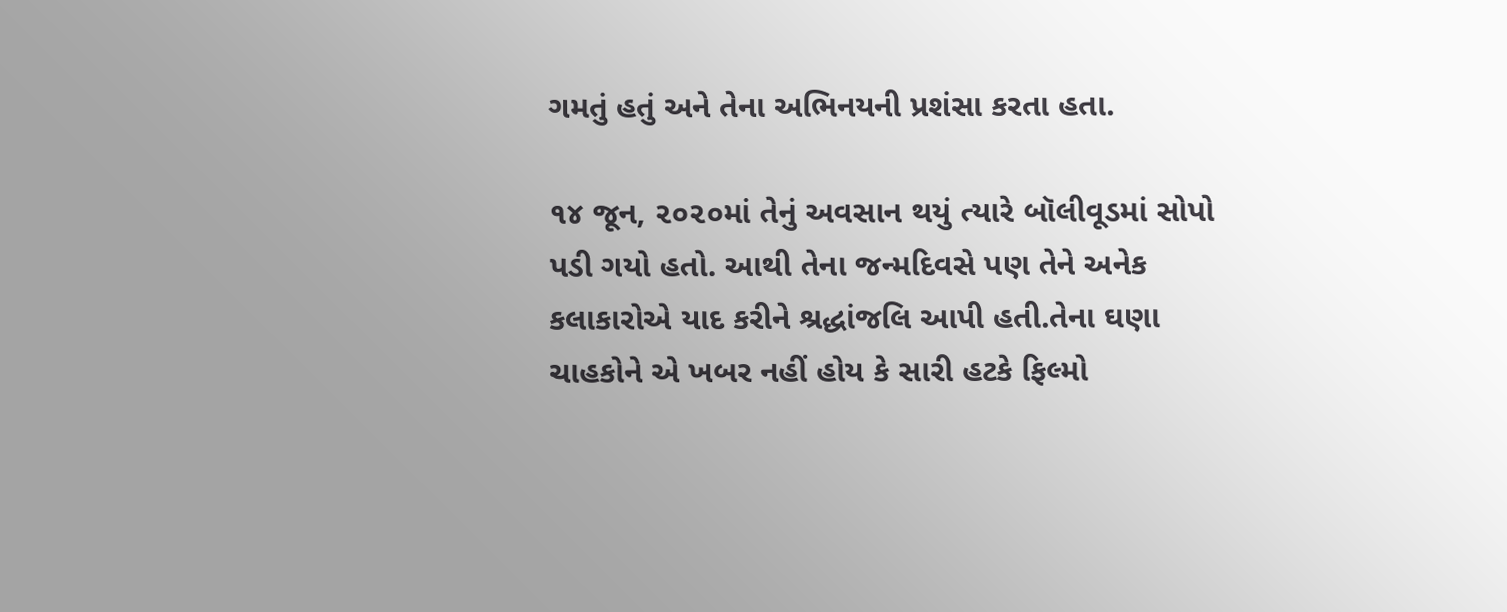ગમતું હતું અને તેના અભિનયની પ્રશંસા કરતા હતા.

૧૪ જૂન, ૨૦૨૦માં તેનું અવસાન થયું ત્યારે બૉલીવૂડમાં સોપો પડી ગયો હતો. આથી તેના જન્મદિવસે પણ તેને અનેક કલાકારોએ યાદ કરીને શ્રદ્ધાંજલિ આપી હતી.તેના ઘણા ચાહકોને એ ખબર નહીં હોય કે સારી હટકે ફિલ્મો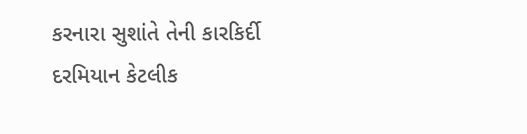કરનારા સુશાંતે તેની કારકિર્દી દરમિયાન કેટલીક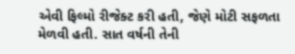એવી ફિલ્મો રીજેક્ટ કરી હતી, જેણે મોટી સફળતા મેળવી હતી. સાત વર્ષની તેની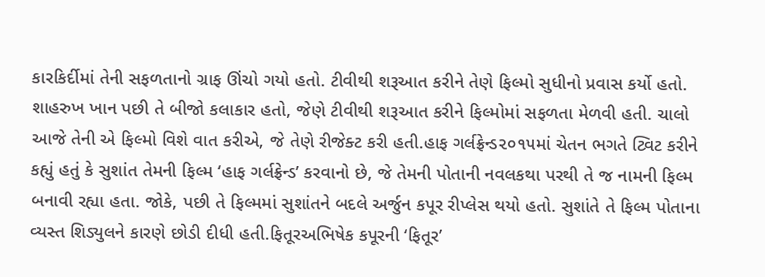કારકિર્દીમાં તેની સફળતાનો ગ્રાફ ઊંચો ગયો હતો. ટીવીથી શરૂઆત કરીને તેણે ફિલ્મો સુધીનો પ્રવાસ કર્યો હતો. શાહરુખ ખાન પછી તે બીજો કલાકાર હતો, જેણે ટીવીથી શરૂઆત કરીને ફિલ્મોમાં સફળતા મેળવી હતી. ચાલો આજે તેની એ ફિલ્મો વિશે વાત કરીએ, જે તેણે રીજેક્ટ કરી હતી.હાફ ગર્લફ્રેન્ડ૨૦૧૫માં ચેતન ભગતે ટ્વિટ કરીને કહ્યું હતું કે સુશાંત તેમની ફિલ્મ ‘હાફ ગર્લફ્રેન્ડ’ કરવાનો છે, જે તેમની પોતાની નવલકથા પરથી તે જ નામની ફિલ્મ બનાવી રહ્યા હતા. જોકે, પછી તે ફિલ્મમાં સુશાંતને બદલે અર્જુન કપૂર રીપ્લેસ થયો હતો. સુશાંતે તે ફિલ્મ પોતાના વ્યસ્ત શિડ્યુલને કારણે છોડી દીધી હતી.ફિતૂરઅભિષેક કપૂરની ‘ફિતૂર’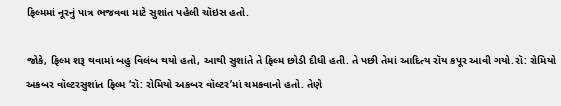ફિલ્મમાં નૂરનું પાત્ર ભજવવા માટે સુશાંત પહેલી ચૉઇસ હતો.

જોકે, ફિલ્મ શરૂ થવામાં બહુ વિલંબ થયો હતો, આથી સુશાંતે તે ફિલ્મ છોડી દીધી હતી. તે પછી તેમાં આદિત્ય રૉય કપૂર આવી ગયો.રૉ: રોમિયો અકબર વૉલ્ટરસુશાંત ફિલ્મ ‘રૉ: રોમિયો અકબર વૉલ્ટર’માં ચમકવાનો હતો. તેણે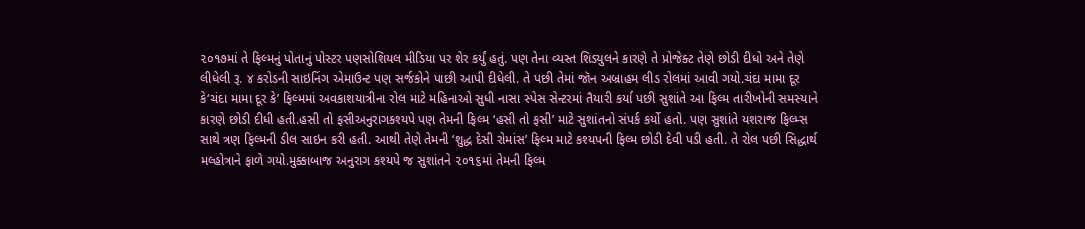૨૦૧૭માં તે ફિલ્મનું પોતાનું પોસ્ટર પણસોશિયલ મીડિયા પર શેર કર્યું હતું. પણ તેના વ્યસ્ત શિડ્યુલને કારણે તે પ્રોજેક્ટ તેણે છોડી દીધો અને તેણે લીધેલી રૂ. ૪ કરોડની સાઇનિંગ એમાઉન્ટ પણ સર્જકોને પાછી આપી દીધેલી. તે પછી તેમાં જૉન અબ્રાહમ લીડ રોલમાં આવી ગયો.ચંદા મામા દૂર કે‘ચંદા મામા દૂર કે’ ફિલ્મમાં અવકાશયાત્રીના રોલ માટે મહિનાઓ સુધી નાસા સ્પેસ સેન્ટરમાં તૈયારી કર્યા પછી સુશાંતે આ ફિલ્મ તારીખોની સમસ્યાને કારણે છોડી દીધી હતી.હસી તો ફસીઅનુરાગકશ્યપે પણ તેમની ફિલ્મ ‘હસી તો ફસી’ માટે સુશાંતનો સંપર્ક કર્યો હતો. પણ સુશાંતે યશરાજ ફિલ્મ્સ સાથે ત્રણ ફિલ્મની ડીલ સાઇન કરી હતી. આથી તેણે તેમની ‘શુદ્ધ દેસી રોમાંસ’ ફિલ્મ માટે કશ્યપની ફિલ્મ છોડી દેવી પડી હતી. તે રોલ પછી સિદ્ધાર્થ મલ્હોત્રાને ફાળે ગયો.મુક્કાબાજ અનુરાગ કશ્યપે જ સુશાંતને ૨૦૧૬માં તેમની ફિલ્મ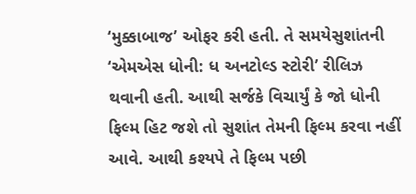‘મુક્કાબાજ’ ઓફર કરી હતી. તે સમયેસુશાંતની ‘એમએસ ધોની: ધ અનટોલ્ડ સ્ટોરી’ રીલિઝ થવાની હતી. આથી સર્જકે વિચાર્યું કે જો ધોની ફિલ્મ હિટ જશે તો સુશાંત તેમની ફિલ્મ કરવા નહીં આવે. આથી કશ્યપે તે ફિલ્મ પછી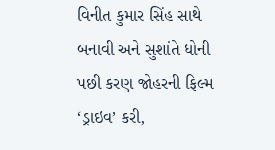વિનીત કુમાર સિંહ સાથે બનાવી અને સુશાંતે ધોની પછી કરણ જોહરની ફિલ્મ ‘ડ્રાઇવ’ કરી,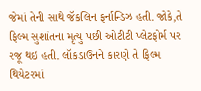જેમાં તેની સાથે જૅકલિન ફર્નાન્ડિઝ હતી. જોકે,તે ફિલ્મ સુશાંતના મૃત્યુ પછી ઓટીટી પ્લેટફોર્મ પર રજૂ થઇ હતી. લૉકડાઉનને કારણે તે ફિલ્મ થિયેટરમાં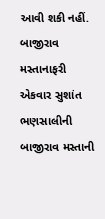આવી શકી નહીં. બાજીરાવ મસ્તાનાફરી એકવાર સુશાંત ભણસાલીની બાજીરાવ મસ્તાની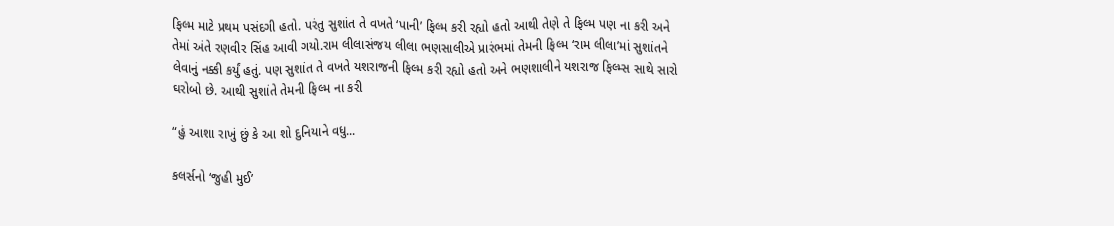ફિલ્મ માટે પ્રથમ પસંદગી હતો. પરંતુ સુશાંત તે વખતે ‘પાની’ ફિલ્મ કરી રહ્યો હતો આથી તેણે તે ફિલ્મ પણ ના કરી અને તેમાં અંતે રણવીર સિંહ આવી ગયો.રામ લીલાસંજય લીલા ભણસાલીએ પ્રારંભમાં તેમની ફિલ્મ ‘રામ લીલા’માં સુશાંતને લેવાનું નક્કી કર્યું હતું. પણ સુશાંત તે વખતે યશરાજની ફિલ્મ કરી રહ્યો હતો અને ભણશાલીને યશરાજ ફિલ્મ્સ સાથે સારો ઘરોબો છે. આથી સુશાંતે તેમની ફિલ્મ ના કરી

“હું આશા રાખું છું કે આ શો દુનિયાને વધુ...

કલર્સનો ‘જુહી મુઈ’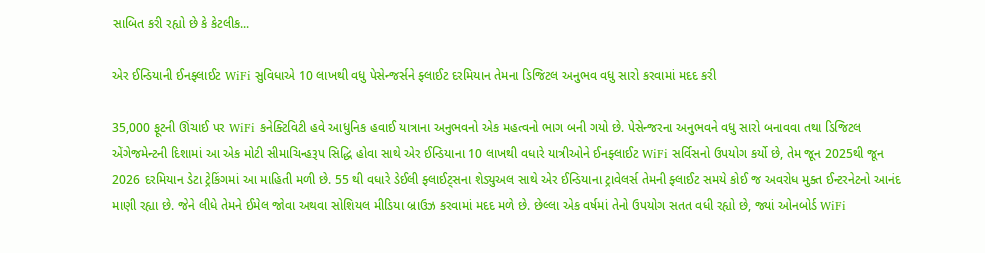સાબિત કરી રહ્યો છે કે કેટલીક...

એર ઈન્ડિયાની ઈનફ્લાઈટ WiFi સુવિધાએ 10 લાખથી વધુ પેસેન્જર્સને ફ્લાઈટ દરમિયાન તેમના ડિજિટલ અનુભવ વધુ સારો કરવામાં મદદ કરી

35,000 ફૂટની ઊંચાઈ પર WiFi કનેક્ટિવિટી હવે આધુનિક હવાઈ યાત્રાના અનુભવનો એક મહત્વનો ભાગ બની ગયો છે. પેસેન્જરના અનુભવને વધુ સારો બનાવવા તથા ડિજિટલ એંગેજમેન્ટની દિશામાં આ એક મોટી સીમાચિન્હરૂપ સિદ્ધિ હોવા સાથે એર ઈન્ડિયાના 10 લાખથી વધારે યાત્રીઓને ઈનફ્લાઈટ WiFi સર્વિસનો ઉપયોગ કર્યો છે, તેમ જૂન 2025થી જૂન 2026 દરમિયાન ડેટા ટ્રેકિંગમાં આ માહિતી મળી છે. 55 થી વધારે ડેઈલી ફ્લાઈટ્સના શેડ્યુઅલ સાથે એર ઈન્ડિયાના ટ્રાવેલર્સ તેમની ફ્લાઈટ સમયે કોઈ જ અવરોધ મુક્ત ઈન્ટરનેટનો આનંદ માણી રહ્યા છે. જેને લીધે તેમને ઈમેલ જોવા અથવા સોશિયલ મીડિયા બ્રાઉઝ કરવામાં મદદ મળે છે. છેલ્લા એક વર્ષમાં તેનો ઉપયોગ સતત વધી રહ્યો છે, જ્યાં ઓનબોર્ડ WiFi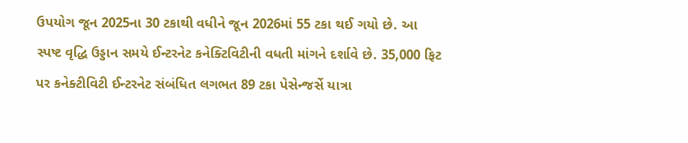ઉપયોગ જૂન 2025ના 30 ટકાથી વધીને જૂન 2026માં 55 ટકા થઈ ગયો છે. આ સ્પષ્ટ વૃદ્ધિ ઉડ્ડાન સમયે ઈન્ટરનેટ કનેક્ટિવિટીની વધતી માંગને દર્શાવે છે. 35,000 ફિટ પર કનેક્ટીવિટી ઈન્ટરનેટ સંબંધિત લગભત 89 ટકા પેસેન્જર્સે યાત્રા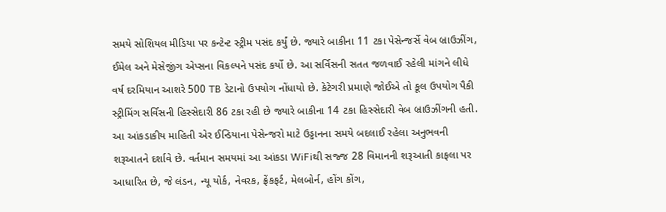સમયે સોશિયલ મીડિયા પર કન્ટેન્ટ સ્ટ્રીમ પસંદ કર્યું છે. જ્યારે બાકીના 11 ટકા પેસેન્જર્સે વેબ બ્રાઉઝીંગ, ઈમેલ અને મેસેજીંગ એપ્સના વિકલ્પને પસંદ કર્યો છે. આ સર્વિસની સતત જળવાઈ રહેલી માંગને લીધે વર્ષ દરમિયાન આશરે 500 TB ડેટાનો ઉપયોગ નોંધાયો છે. કેટેગરી પ્રમાણે જોઈએ તો કૂલ ઉપયોગ પૈકી સ્ટ્રીમિંગ સર્વિસની હિસ્સેદારી 86 ટકા રહી છે જ્યારે બાકીના 14 ટકા હિસ્સેદારી વેબ બ્રાઉઝીંગની હતી. આ આંકડાકીય માહિતી એર ઈન્ડિયાના પેસેન્જરો માટે ઉડ્ડાનના સમયે બદલાઈ રહેલા અનુભવની શરૂઆતને દર્શાવે છે. વર્તમાન સમયમાં આ આંકડા WiFiથી સજ્જ 28 વિમાનની શરૂઆતી કાફલા પર આધારિત છે, જે લંડન, ન્યૂ યોર્ક, નેવરક, ફ્રેંકફર્ટ, મેલબોર્ન, હોંગ કોંગ,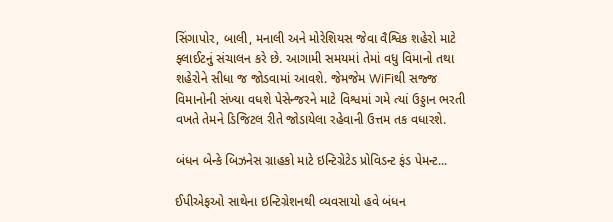સિંગાપોર, બાલી, મનાલી અને મોરેશિયસ જેવા વૈશ્વિક શહેરો માટે ફ્લાઈટનું સંચાલન કરે છે. આગામી સમયમાં તેમાં વધુ વિમાનો તથા શહેરોને સીધા જ જોડવામાં આવશે. જેમજેમ WiFiથી સજ્જ વિમાનોની સંખ્યા વધશે પેસેન્જરને માટે વિશ્વમાં ગમે ત્યાં ઉડ્ડાન ભરતી વખતે તેમને ડિજિટલ રીતે જોડાયેલા રહેવાની ઉત્તમ તક વધારશે.

બંધન બેન્કે બિઝનેસ ગ્રાહકો માટે ઇન્ટિગ્રેટેડ પ્રોવિડન્ટ ફંડ પેમન્ટ...

ઈપીએફઓ સાથેના ઇન્ટિગ્રેશનથી વ્યવસાયો હવે બંધન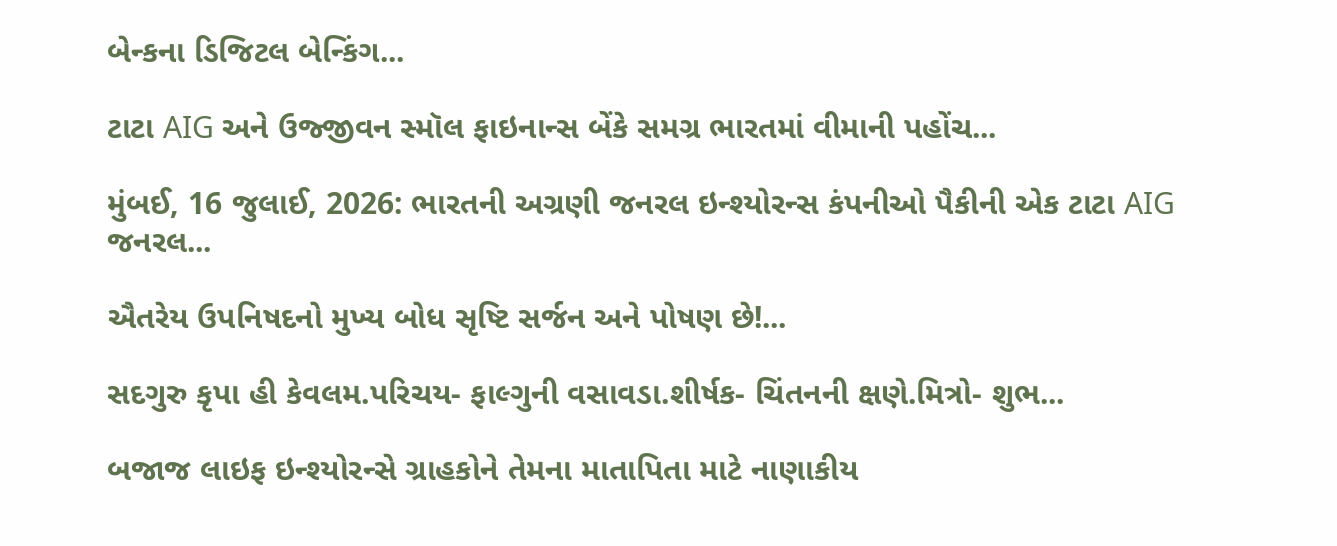બેન્કના ડિજિટલ બેન્કિંગ...

ટાટા AIG અને ઉજ્જીવન સ્મૉલ ફાઇનાન્સ બેંકે સમગ્ર ભારતમાં વીમાની પહોંચ...

મુંબઈ, 16 જુલાઈ, 2026: ભારતની અગ્રણી જનરલ ઇન્શ્યોરન્સ કંપનીઓ પૈકીની એક ટાટા AIG જનરલ...

ઐતરેય ઉપનિષદનો મુખ્ય બોધ સૃષ્ટિ સર્જન અને પોષણ છે!...

સદગુરુ કૃપા હી કેવલમ.પરિચય- ફાલ્ગુની વસાવડા.શીર્ષક- ચિંતનની ક્ષણે.મિત્રો- શુભ...

બજાજ લાઇફ ઇન્શ્યોરન્સે ગ્રાહકોને તેમના માતાપિતા માટે નાણાકીય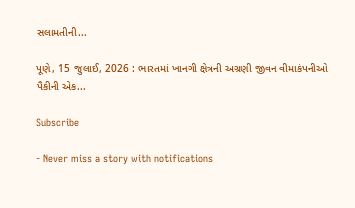સલામતીની...

પૂણે, 15 જુલાઈ, 2026 : ભારતમાં ખાનગી ક્ષેત્રની અગ્રણી જીવન વીમાકંપનીઓ પૈકીની એક...

Subscribe

- Never miss a story with notifications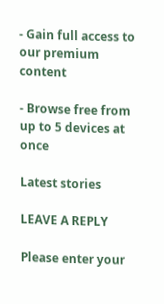- Gain full access to our premium content

- Browse free from up to 5 devices at once

Latest stories

LEAVE A REPLY

Please enter your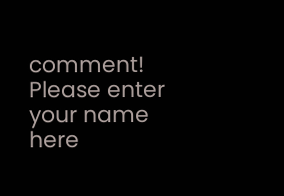comment!
Please enter your name here